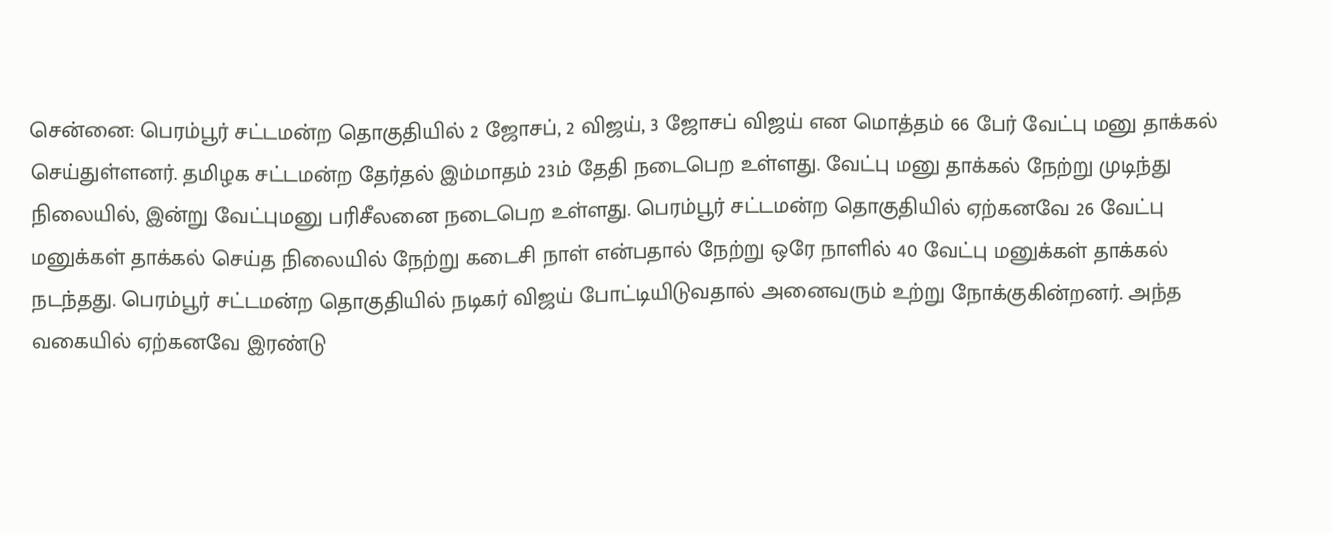சென்னை: பெரம்பூர் சட்டமன்ற தொகுதியில் 2 ஜோசப், 2 விஜய், 3 ஜோசப் விஜய் என மொத்தம் 66 பேர் வேட்பு மனு தாக்கல் செய்துள்ளனர். தமிழக சட்டமன்ற தேர்தல் இம்மாதம் 23ம் தேதி நடைபெற உள்ளது. வேட்பு மனு தாக்கல் நேற்று முடிந்து நிலையில், இன்று வேட்புமனு பரிசீலனை நடைபெற உள்ளது. பெரம்பூர் சட்டமன்ற தொகுதியில் ஏற்கனவே 26 வேட்பு மனுக்கள் தாக்கல் செய்த நிலையில் நேற்று கடைசி நாள் என்பதால் நேற்று ஒரே நாளில் 40 வேட்பு மனுக்கள் தாக்கல் நடந்தது. பெரம்பூர் சட்டமன்ற தொகுதியில் நடிகர் விஜய் போட்டியிடுவதால் அனைவரும் உற்று நோக்குகின்றனர். அந்த வகையில் ஏற்கனவே இரண்டு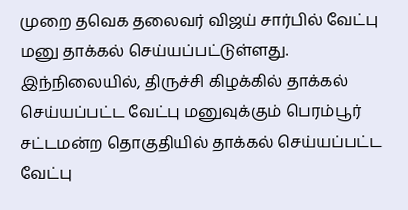முறை தவெக தலைவர் விஜய் சார்பில் வேட்பு மனு தாக்கல் செய்யப்பட்டுள்ளது.
இந்நிலையில், திருச்சி கிழக்கில் தாக்கல் செய்யப்பட்ட வேட்பு மனுவுக்கும் பெரம்பூர் சட்டமன்ற தொகுதியில் தாக்கல் செய்யப்பட்ட வேட்பு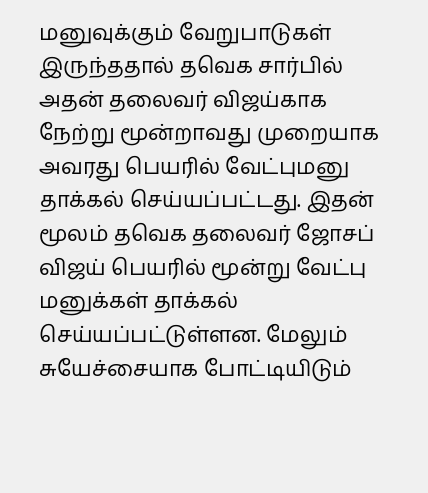மனுவுக்கும் வேறுபாடுகள் இருந்ததால் தவெக சார்பில் அதன் தலைவர் விஜய்காக நேற்று மூன்றாவது முறையாக அவரது பெயரில் வேட்புமனு தாக்கல் செய்யப்பட்டது. இதன் மூலம் தவெக தலைவர் ஜோசப் விஜய் பெயரில் மூன்று வேட்பு மனுக்கள் தாக்கல் செய்யப்பட்டுள்ளன. மேலும் சுயேச்சையாக போட்டியிடும்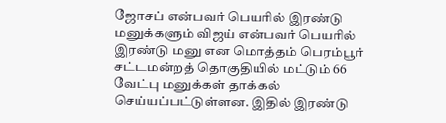ஜோசப் என்பவர் பெயரில் இரண்டு மனுக்களும் விஜய் என்பவர் பெயரில் இரண்டு மனு என மொத்தம் பெரம்பூர் சட்டமன்றத் தொகுதியில் மட்டும் 66 வேட்பு மனுக்கள் தாக்கல் செய்யப்பட்டுள்ளன. இதில் இரண்டு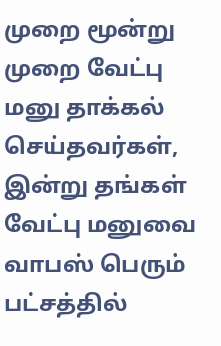முறை மூன்று முறை வேட்பு மனு தாக்கல் செய்தவர்கள், இன்று தங்கள் வேட்பு மனுவை வாபஸ் பெரும் பட்சத்தில்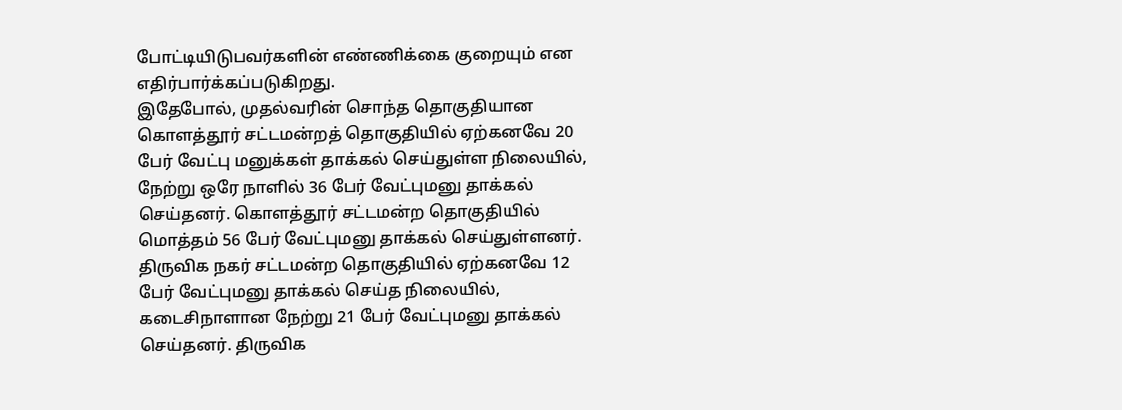போட்டியிடுபவர்களின் எண்ணிக்கை குறையும் என எதிர்பார்க்கப்படுகிறது.
இதேபோல், முதல்வரின் சொந்த தொகுதியான கொளத்தூர் சட்டமன்றத் தொகுதியில் ஏற்கனவே 20 பேர் வேட்பு மனுக்கள் தாக்கல் செய்துள்ள நிலையில், நேற்று ஒரே நாளில் 36 பேர் வேட்புமனு தாக்கல் செய்தனர். கொளத்தூர் சட்டமன்ற தொகுதியில் மொத்தம் 56 பேர் வேட்புமனு தாக்கல் செய்துள்ளனர். திருவிக நகர் சட்டமன்ற தொகுதியில் ஏற்கனவே 12 பேர் வேட்புமனு தாக்கல் செய்த நிலையில், கடைசிநாளான நேற்று 21 பேர் வேட்புமனு தாக்கல் செய்தனர். திருவிக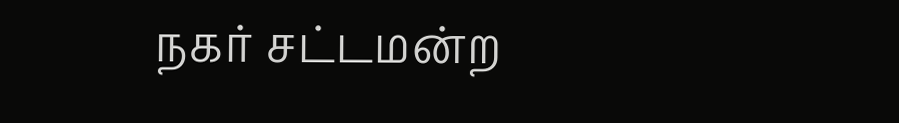நகர் சட்டமன்ற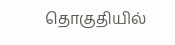தொகுதியில்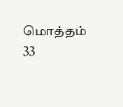மொத்தம் 33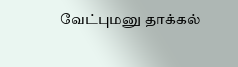வேட்புமனு தாக்கல்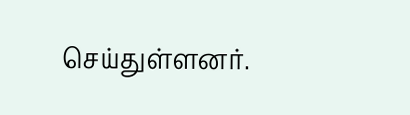செய்துள்ளனர்.